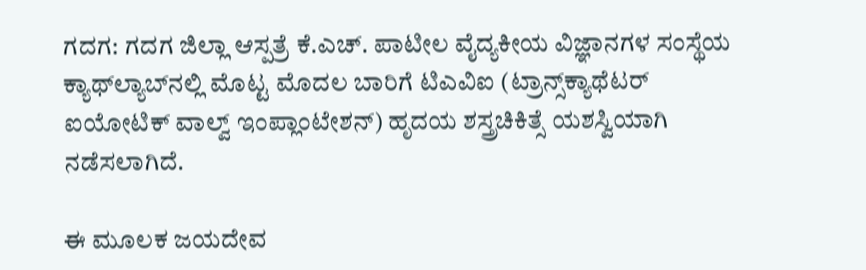ಗದಗ: ಗದಗ ಜಿಲ್ಲಾ ಆಸ್ಪತ್ರೆ ಕೆ.ಎಚ್. ಪಾಟೀಲ ವೈದ್ಯಕೀಯ ವಿಜ್ಞಾನಗಳ ಸಂಸ್ಥೆಯ ಕ್ಯಾಥ್‌ಲ್ಯಾಬ್‌ನಲ್ಲಿ ಮೊಟ್ಟ ಮೊದಲ ಬಾರಿಗೆ ಟಿಎವಿಐ (ಟ್ರಾನ್ಸ್‌ಕ್ಯಾಥೆಟರ್‌ ಐಯೋಟಿಕ್ ವಾಲ್ವ್ ಇಂಪ್ಲಾಂಟೇಶನ್) ಹೃದಯ ಶಸ್ತ್ರಚಿಕಿತ್ಸೆ ಯಶಸ್ವಿಯಾಗಿ ನಡೆಸಲಾಗಿದೆ.

ಈ ಮೂಲಕ ಜಯದೇವ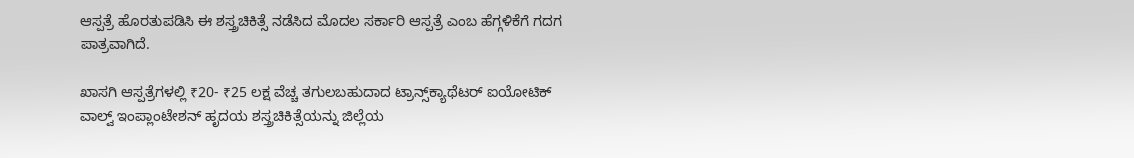ಆಸ್ಪತ್ರೆ ಹೊರತುಪಡಿಸಿ ಈ ಶಸ್ತ್ರಚಿಕಿತ್ಸೆ ನಡೆಸಿದ ಮೊದಲ ಸರ್ಕಾರಿ ಆಸ್ಪತ್ರೆ ಎಂಬ ಹೆಗ್ಗಳಿಕೆಗೆ ಗದಗ ಪಾತ್ರವಾಗಿದೆ.

ಖಾಸಗಿ ಆಸ್ಪತ್ರೆಗಳಲ್ಲಿ ₹20- ₹25 ಲಕ್ಷ ವೆಚ್ಚ ತಗುಲಬಹುದಾದ ಟ್ರಾನ್ಸ್‌ಕ್ಯಾಥೆಟರ್‌ ಐಯೋಟಿಕ್ ವಾಲ್ವ್ ಇಂಪ್ಲಾಂಟೇಶನ್ ಹೃದಯ ಶಸ್ತ್ರಚಿಕಿತ್ಸೆಯನ್ನು ಜಿಲ್ಲೆಯ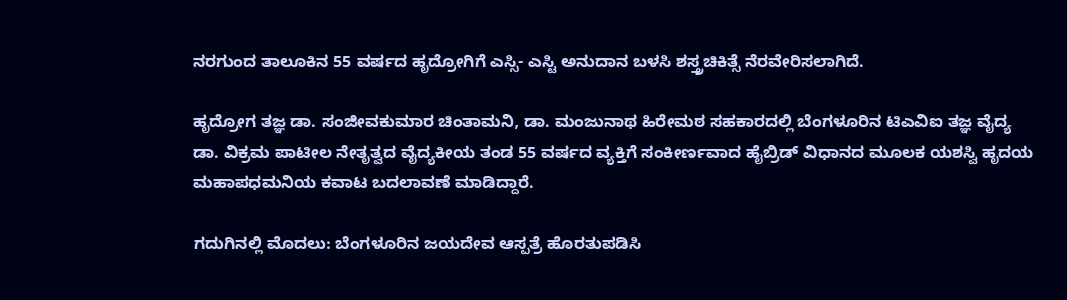ನರಗುಂದ ತಾಲೂಕಿನ 55 ವರ್ಷದ ಹೃದ್ರೋಗಿಗೆ ಎಸ್ಸಿ- ಎಸ್ಟಿ ಅನುದಾನ ಬಳಸಿ ಶಸ್ತ್ರಚಿಕಿತ್ಸೆ ನೆರವೇರಿಸಲಾಗಿದೆ.

ಹೃದ್ರೋಗ ತಜ್ಞ ಡಾ. ಸಂಜೀವಕುಮಾರ ಚಿಂತಾಮನಿ, ಡಾ. ಮಂಜುನಾಥ ಹಿರೇಮಠ ಸಹಕಾರದಲ್ಲಿ ಬೆಂಗಳೂರಿನ ಟಿಎವಿಐ ತಜ್ಞ ವೈದ್ಯ ಡಾ. ವಿಕ್ರಮ ಪಾಟೀಲ ನೇತೃತ್ವದ ವೈದ್ಯಕೀಯ ತಂಡ 55 ವರ್ಷದ ವ್ಯಕ್ತಿಗೆ ಸಂಕೀರ್ಣವಾದ ಹೈಬ್ರಿಡ್‌ ವಿಧಾನದ ಮೂಲಕ ಯಶಸ್ವಿ ಹೃದಯ ಮಹಾಪಧಮನಿಯ ಕವಾಟ ಬದಲಾವಣೆ ಮಾಡಿದ್ದಾರೆ.

ಗದುಗಿನಲ್ಲಿ ಮೊದಲು: ಬೆಂಗಳೂರಿನ ಜಯದೇವ ಆಸ್ಪತ್ರೆ ಹೊರತುಪಡಿಸಿ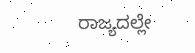ರಾಜ್ಯದಲ್ಲೇ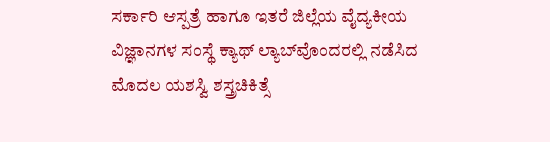ಸರ್ಕಾರಿ ಆಸ್ಪತ್ರೆ ಹಾಗೂ ಇತರೆ ಜಿಲ್ಲೆಯ ವೈದ್ಯಕೀಯ ವಿಜ್ಞಾನಗಳ ಸಂಸ್ಥೆ ಕ್ಯಾಥ್ ಲ್ಯಾಬ್‌ವೊಂದರಲ್ಲಿ ನಡೆಸಿದ ಮೊದಲ ಯಶಸ್ವಿ ಶಸ್ತ್ರಚಿಕಿತ್ಸೆ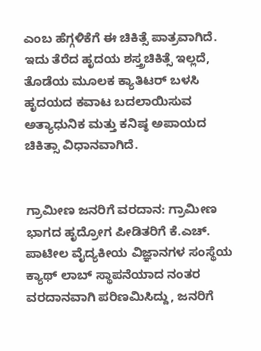ಎಂಬ ಹೆಗ್ಗಳಿಕೆಗೆ ಈ ಚಿಕಿತ್ಸೆ ಪಾತ್ರವಾಗಿದೆ. ಇದು ತೆರೆದ ಹೃದಯ ಶಸ್ತ್ರಚಿಕಿತ್ಸೆ ಇಲ್ಲದೆ, ತೊಡೆಯ ಮೂಲಕ ಕ್ಯಾತಿಟರ್ ಬಳಸಿ ಹೃದಯದ ಕವಾಟ ಬದಲಾಯಿಸುವ ಅತ್ಯಾಧುನಿಕ ಮತ್ತು ಕನಿಷ್ಠ ಅಪಾಯದ ಚಿಕಿತ್ಸಾ ವಿಧಾನವಾಗಿದೆ.


ಗ್ರಾಮೀಣ ಜನರಿಗೆ ವರದಾನ: ಗ್ರಾಮೀಣ ಭಾಗದ ಹೃದ್ರೋಗ ಪೀಡಿತರಿಗೆ ಕೆ.ಎಚ್. ಪಾಟೀಲ ವೈದ್ಯಕೀಯ ವಿಜ್ಞಾನಗಳ ಸಂಸ್ಥೆಯ ಕ್ಯಾಥ್ ಲಾಬ್‌ ಸ್ಥಾಪನೆಯಾದ ನಂತರ ವರದಾನವಾಗಿ ಪರಿಣಮಿಸಿದ್ದು, ಜನರಿಗೆ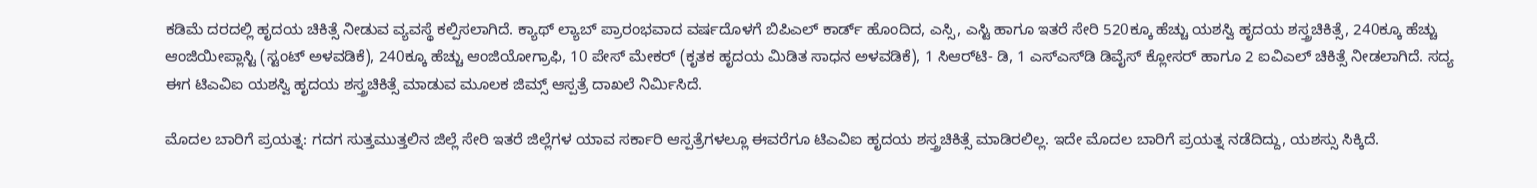ಕಡಿಮೆ ದರದಲ್ಲಿ ಹೃದಯ ಚಿಕಿತ್ಸೆ ನೀಡುವ ವ್ಯವಸ್ಥೆ ಕಲ್ಪಿಸಲಾಗಿದೆ. ಕ್ಯಾಥ್ ಲ್ಯಾಬ್‌ ಪ್ರಾರಂಭವಾದ ವರ್ಷದೊಳಗೆ ಬಿಪಿಎಲ್‌ ಕಾರ್ಡ್‌ ಹೊಂದಿದ, ಎಸ್ಸಿ, ಎಸ್ಟಿ ಹಾಗೂ ಇತರೆ ಸೇರಿ 520ಕ್ಕೂ ಹೆಚ್ಚು ಯಶಸ್ವಿ ಹೃದಯ ಶಸ್ತ್ರಚಿಕಿತ್ಸೆ, 240ಕ್ಕೂ ಹೆಚ್ಚು ಆಂಜಿಯೀಪ್ಲಾಸ್ಟಿ (ಸ್ಟಂಟ್‌ ಅಳವಡಿಕೆ), 240ಕ್ಕೂ ಹೆಚ್ಚು ಆಂಜಿಯೋಗ್ರಾಫಿ, 10 ಪೇಸ್ ಮೇಕರ್ (ಕೃತಕ ಹೃದಯ ಮಿಡಿತ ಸಾಧನ ಅಳವಡಿಕೆ), 1 ಸಿಆರ್‌ಟಿ- ಡಿ, 1 ಎಸ್‌ಎಸ್‌ಡಿ ಡಿವೈಸ್‌ ಕ್ಲೋಸರ್‌ ಹಾಗೂ 2 ಐವಿಎಲ್‌ ಚಿಕಿತ್ಸೆ ನೀಡಲಾಗಿದೆ. ಸದ್ಯ ಈಗ ಟಿಎವಿಐ ಯಶಸ್ವಿ ಹೃದಯ ಶಸ್ತ್ರಚಿಕಿತ್ಸೆ ಮಾಡುವ ಮೂಲಕ ಜಿಮ್ಸ್ ಆಸ್ಪತ್ರೆ ದಾಖಲೆ ನಿರ್ಮಿಸಿದೆ.

ಮೊದಲ ಬಾರಿಗೆ ಪ್ರಯತ್ನ: ಗದಗ ಸುತ್ತಮುತ್ತಲಿನ ಜಿಲ್ಲೆ ಸೇರಿ ಇತರೆ ಜಿಲ್ಲೆಗಳ ಯಾವ ಸರ್ಕಾರಿ ಆಸ್ಪತ್ರೆಗಳಲ್ಲೂ ಈವರೆಗೂ ಟಿಎವಿಐ ಹೃದಯ ಶಸ್ತ್ರಚಿಕಿತ್ಸೆ ಮಾಡಿರಲಿಲ್ಲ. ಇದೇ ಮೊದಲ ಬಾರಿಗೆ ಪ್ರಯತ್ನ ನಡೆದಿದ್ದು, ಯಶಸ್ಸು ಸಿಕ್ಕಿದೆ.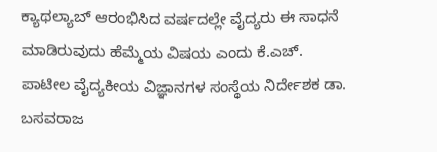ಕ್ಯಾಥಲ್ಯಾಬ್ ಆರಂಭಿಸಿದ ವರ್ಷದಲ್ಲೇ ವೈದ್ಯರು ಈ ಸಾಧನೆ ಮಾಡಿರುವುದು ಹೆಮ್ಮೆಯ ವಿಷಯ ಎಂದು ಕೆ.ಎಚ್. ಪಾಟೀಲ ವೈದ್ಯಕೀಯ ವಿಜ್ಞಾನಗಳ ಸಂಸ್ಥೆಯ ನಿರ್ದೇಶಕ ಡಾ. ಬಸವರಾಜ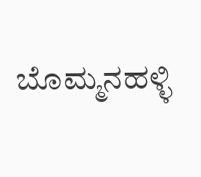ಬೊಮ್ಮನಹಳ್ಳಿ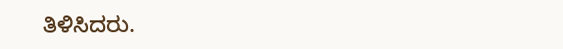ತಿಳಿಸಿದರು.